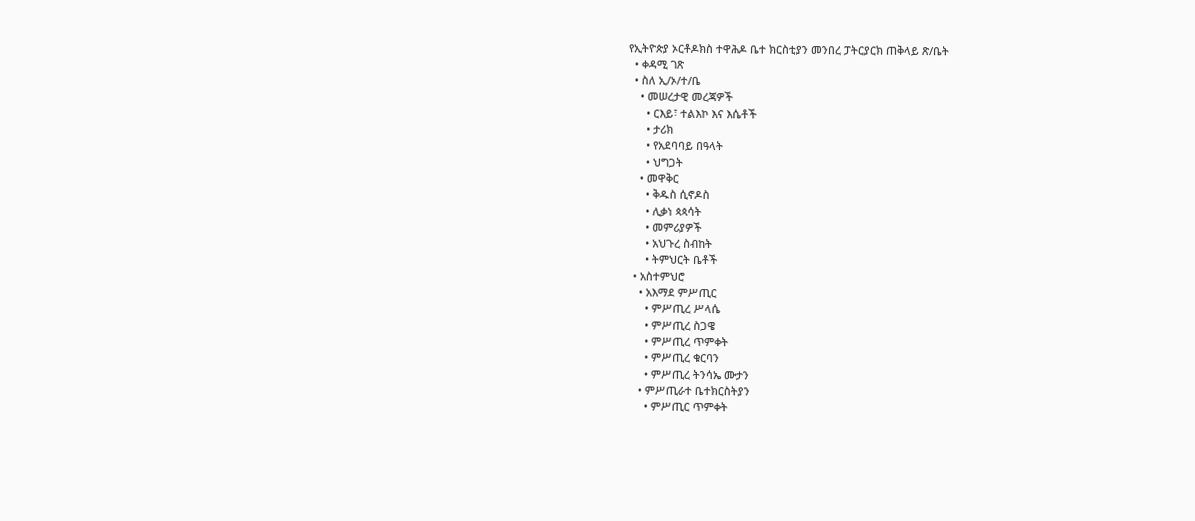የኢትዮጵያ ኦርቶዶክስ ተዋሕዶ ቤተ ክርስቲያን መንበረ ፓትርያርክ ጠቅላይ ጽ/ቤት
  • ቀዳሚ ገጽ
  • ስለ ኢ/ኦ/ተ/ቤ
    • መሠረታዊ መረጃዎች
      • ርእይ፣ ተልእኮ እና እሴቶች
      • ታሪክ
      • የአደባባይ በዓላት
      • ህግጋት
    • መዋቅር
      • ቅዱስ ሲኖዶስ
      • ሊቃነ ጳጳሳት
      • መምሪያዎች
      • አህጉረ ስብከት
      • ትምህርት ቤቶች
  • አስተምህሮ
    • አእማደ ምሥጢር
      • ምሥጢረ ሥላሴ
      • ምሥጢረ ስጋዌ
      • ምሥጢረ ጥምቀት
      • ምሥጢረ ቁርባን
      • ምሥጢረ ትንሳኤ ሙታን
    • ምሥጢራተ ቤተክርስትያን
      • ምሥጢር ጥምቀት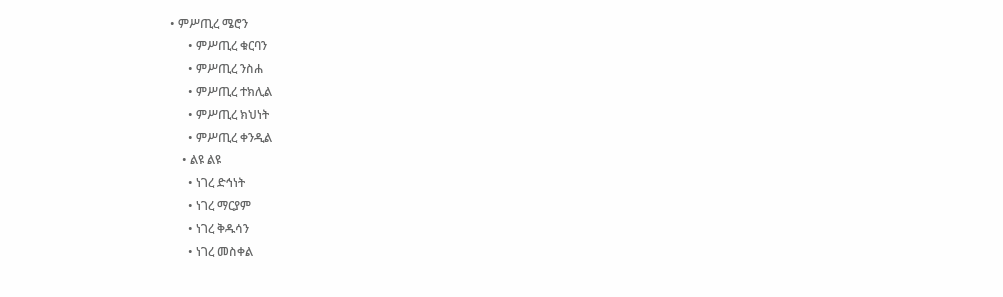• ምሥጢረ ሜሮን
      • ምሥጢረ ቁርባን
      • ምሥጢረ ንስሐ
      • ምሥጢረ ተክሊል
      • ምሥጢረ ክህነት
      • ምሥጢረ ቀንዲል
    • ልዩ ልዩ
      • ነገረ ድኅነት
      • ነገረ ማርያም
      • ነገረ ቅዱሳን
      • ነገረ መስቀል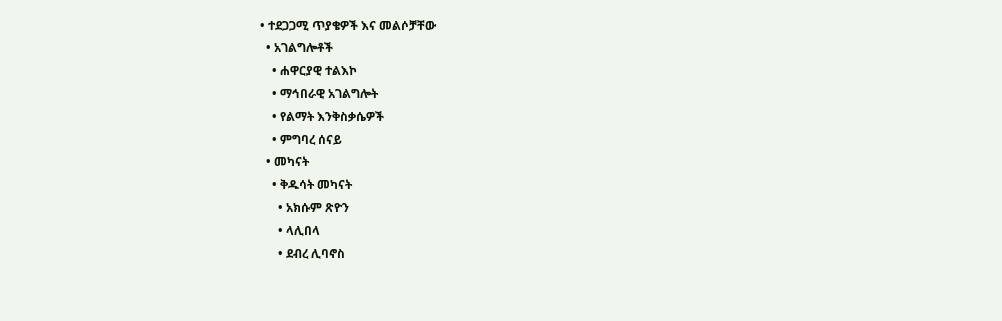• ተደጋጋሚ ጥያቄዎች እና መልሶቻቸው
  • አገልግሎቶች
    • ሐዋርያዊ ተልእኮ
    • ማኅበራዊ አገልግሎት
    • የልማት እንቅስቃሴዎች
    • ምግባረ ሰናይ
  • መካናት
    • ቅዱሳት መካናት
      • አክሱም ጽዮን
      • ላሊበላ
      • ደብረ ሊባኖስ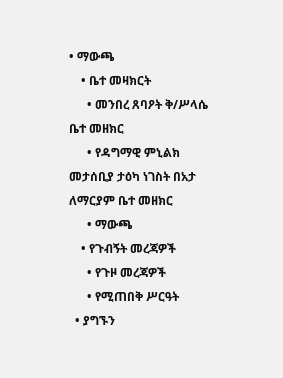• ማውጫ
    • ቤተ መዛክርት
      • መንበረ ጸባዖት ቅ/ሥላሴ ቤተ መዘክር
      • የዳግማዊ ምኒልክ መታሰቢያ ታዕካ ነገስት በአታ ለማርያም ቤተ መዘክር
      • ማውጫ
    • የጉብኝት መረጃዎች
      • የጉዞ መረጃዎች
      • የሚጠበቅ ሥርዓት
  • ያግኙን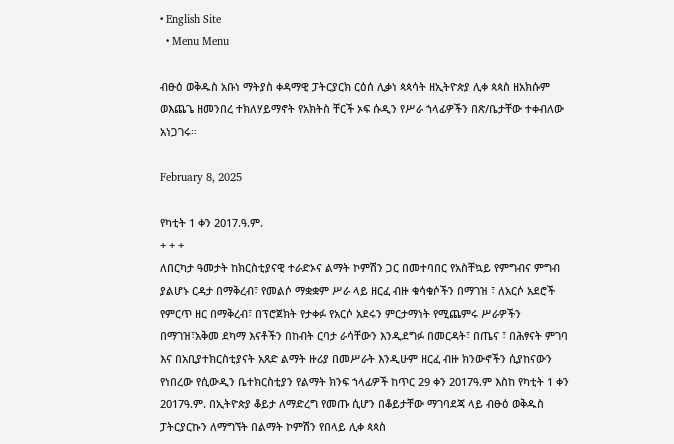• English Site
  • Menu Menu

ብፁዕ ወቅዱስ አቡነ ማትያስ ቀዳማዊ ፓትርያርክ ርዕሰ ሊቃነ ጳጳሳት ዘኢትዮጵያ ሊቀ ጳጳስ ዘአክሱም ወእጨጌ ዘመንበረ ተክለሃይማኖት የአክትስ ቸርች ኦፍ ሱዲን የሥራ ኀላፊዎችን በጽ/ቤታቸው ተቀብለው አነጋገሩ።

February 8, 2025

የካቲት 1 ቀን 2017.ዓ.ም.
+ + +
ለበርካታ ዓመታት ከክርስቲያናዊ ተራድኦና ልማት ኮምሽን ጋር በመተባበር የአስቸኳይ የምግብና ምግብ ያልሆኑ ርዳታ በማቅረብ፣ የመልሶ ማቋቋም ሥራ ላይ ዘርፈ ብዙ ቁሳቁሶችን በማገዝ ፣ ለአርሶ አደሮች የምርጥ ዘር በማቅረብ፣ በፕሮጀክት የታቀፉ የአርሶ አደሩን ምርታማነት የሚጨምሩ ሥራዎችን በማገዝ፣አቅመ ደካማ እናቶችን በከብት ርባታ ራሳቸውን እንዲደግፉ በመርዳት፣ በጤና ፣ በሕፃናት ምገባ እና በአቢያተክርስቲያናት አጸድ ልማት ዙሪያ በመሥራት እንዲሁም ዘርፈ ብዙ ክንውኖችን ሲያከናውን የነበረው የሲውዲን ቤተክርስቲያን የልማት ክንፍ ኀላፊዎች ከጥር 29 ቀን 2017ዓ.ም እስከ የካቲት 1 ቀን 2017ዓ.ም. በኢትዮጵያ ቆይታ ለማድረግ የመጡ ሲሆን በቆይታቸው ማገባደጃ ላይ ብፁዕ ወቅዱስ ፓትርያርኩን ለማግኘት በልማት ኮምሽን የበላይ ሊቀ ጳጳስ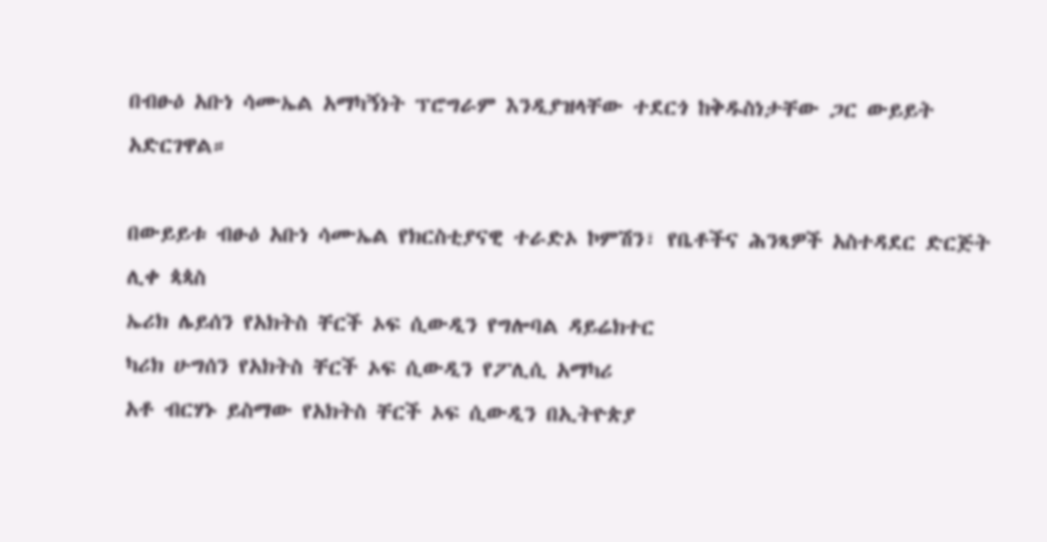በብፁዕ አቡነ ሳሙኤል አማካኝነት ፕሮግራም እንዲያዝላቸው ተደርጎ ከቅዱስነታቸው ጋር ውይይት አድርገዋል።

በውይይቱ ብፁዕ አቡነ ሳሙኤል የክርስቲያናዊ ተራድኦ ኮምሽን፣ የቤቶችና ሕንጻዎች አስተዳደር ድርጅት ሊቀ ጳጳስ
ኤሪክ ሌይሰን የአክትስ ቸርች ኦፍ ሲውዲን የግሎባል ዳይሬክተር
ካሪክ ሁግሰን የአክትስ ቸርች ኦፍ ሲውዲን የፖሊሲ አማካሪ
አቶ ብርሃኑ ይስማው የአክትስ ቸርች ኦፍ ሲውዲን በኢትዮጵያ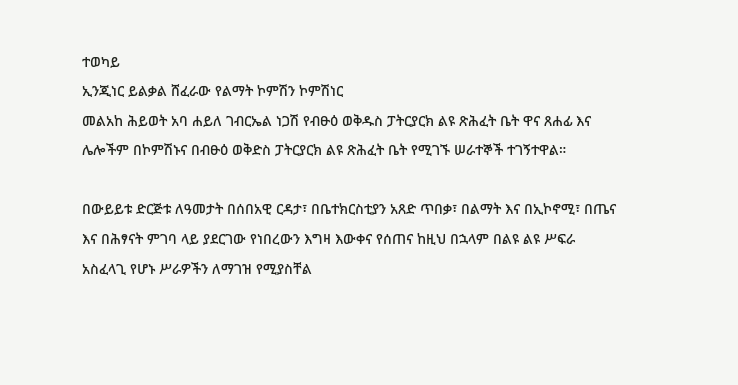ተወካይ
ኢንጂነር ይልቃል ሸፈራው የልማት ኮምሽን ኮምሽነር
መልአከ ሕይወት አባ ሐይለ ገብርኤል ነጋሽ የብፁዕ ወቅዱስ ፓትርያርክ ልዩ ጽሕፈት ቤት ዋና ጸሐፊ እና ሌሎችም በኮምሽኑና በብፁዕ ወቅድስ ፓትርያርክ ልዩ ጽሕፈት ቤት የሚገኙ ሠራተኞች ተገኝተዋል።

በውይይቱ ድርጅቱ ለዓመታት በሰበአዊ ርዳታ፣ በቤተክርስቲያን አጸድ ጥበቃ፣ በልማት እና በኢኮኖሚ፣ በጤና እና በሕፃናት ምገባ ላይ ያደርገው የነበረውን እግዛ እውቀና የሰጠና ከዚህ በኋላም በልዩ ልዩ ሥፍራ አስፈላጊ የሆኑ ሥራዎችን ለማገዝ የሚያስቸል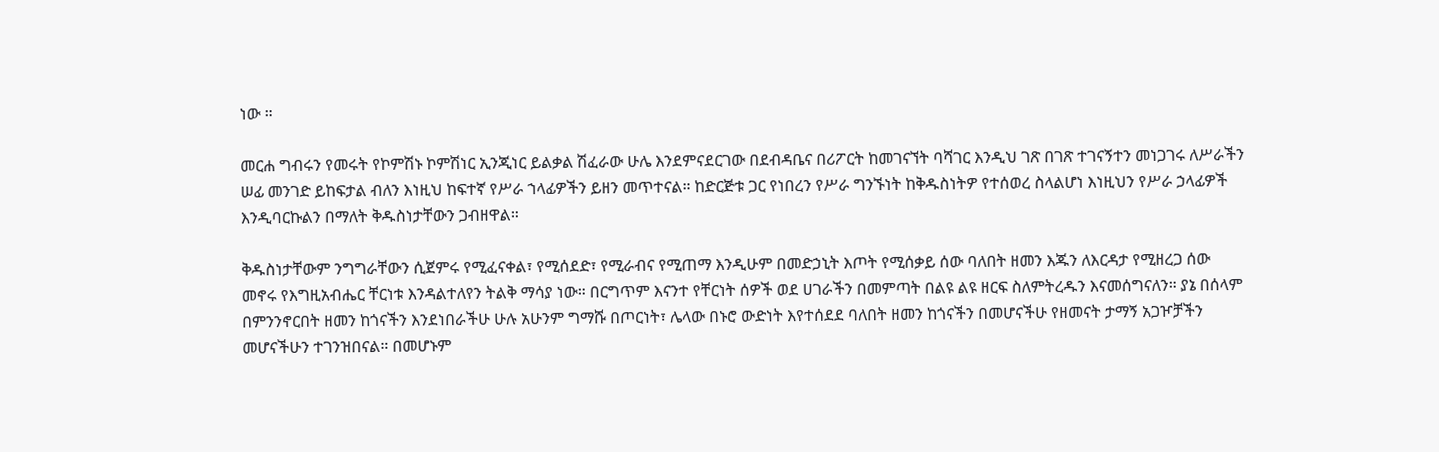ነው ።

መርሐ ግብሩን የመሩት የኮምሽኑ ኮምሽነር ኢንጂነር ይልቃል ሽፈራው ሁሌ እንደምናደርገው በደብዳቤና በሪፖርት ከመገናኘት ባሻገር እንዲህ ገጽ በገጽ ተገናኝተን መነጋገሩ ለሥራችን ሠፊ መንገድ ይከፍታል ብለን እነዚህ ከፍተኛ የሥራ ኀላፊዎችን ይዘን መጥተናል። ከድርጅቱ ጋር የነበረን የሥራ ግንኙነት ከቅዱስነትዎ የተሰወረ ስላልሆነ እነዚህን የሥራ ኃላፊዎች እንዲባርኩልን በማለት ቅዱስነታቸውን ጋብዘዋል።

ቅዱስነታቸውም ንግግራቸውን ሲጀምሩ የሚፈናቀል፣ የሚሰደድ፣ የሚራብና የሚጠማ እንዲሁም በመድኃኒት እጦት የሚሰቃይ ሰው ባለበት ዘመን እጁን ለእርዳታ የሚዘረጋ ሰው መኖሩ የእግዚአብሔር ቸርነቱ እንዳልተለየን ትልቅ ማሳያ ነው። በርግጥም እናንተ የቸርነት ሰዎች ወደ ሀገራችን በመምጣት በልዩ ልዩ ዘርፍ ስለምትረዱን እናመሰግናለን። ያኔ በሰላም በምንንኖርበት ዘመን ከጎናችን እንደነበራችሁ ሁሉ አሁንም ግማሹ በጦርነት፣ ሌላው በኑሮ ውድነት እየተሰደደ ባለበት ዘመን ከጎናችን በመሆናችሁ የዘመናት ታማኝ አጋዦቻችን መሆናችሁን ተገንዝበናል። በመሆኑም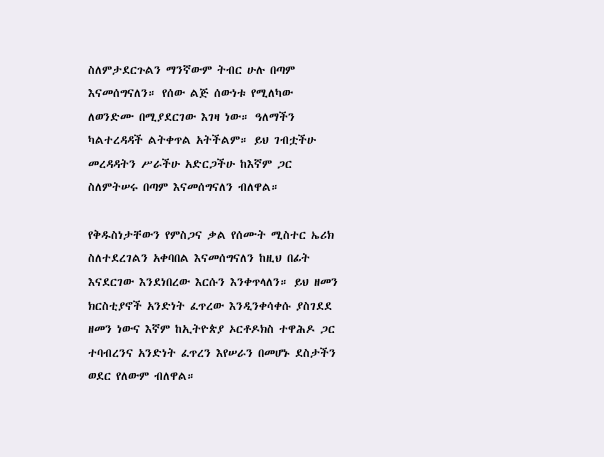ስለምታደርጉልን ማንኛውም ትብር ሁሉ በጣም እናመሰግናለን። የሰው ልጅ ሰውነቱ የሚለካው ለወንድሙ በሚያደርገው እገዛ ነው። ዓለማችን ካልተረዳዳች ልትቀጥል አትችልም። ይህ ገብቷችሁ መረዳዳትን ሥራችሁ አድርጋችሁ ከእኛም ጋር ስለምትሠሩ በጣም እናመሰግናለን ብለዋል።

የቅዱስነታቸውን የምስጋና ቃል የሰሙት ሚስተር ኤሪክ ስለተደረገልን አቀባበል እናመሰግናለን ከዚህ በፊት እናደርገው እንደነበረው እርሱን እንቀጥላለን። ይህ ዘመን ክርስቲያኖች አንድነት ፈጥረው እንዲንቀሳቀሱ ያስገደደ ዘመን ነውና እኛም ከኢትዮጵያ ኦርቶዶክስ ተዋሕዶ ጋር ተባብረንና አንድነት ፈጥረን እየሠራን በመሆኑ ደስታችን ወደር የለውም ብለዋል።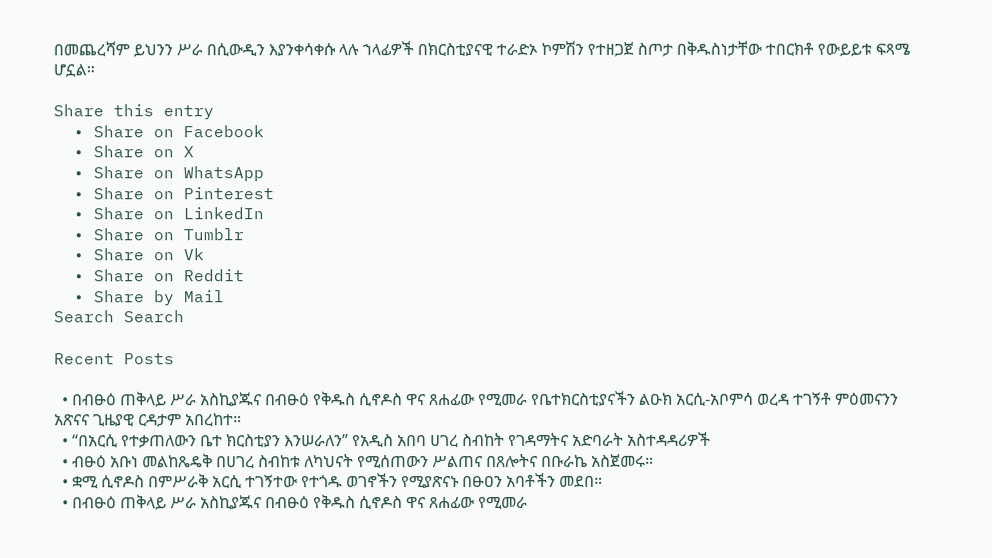በመጨረሻም ይህንን ሥራ በሲውዲን እያንቀሳቀሱ ላሉ ኀላፊዎች በክርስቲያናዊ ተራድኦ ኮምሽን የተዘጋጀ ስጦታ በቅዱስነታቸው ተበርክቶ የውይይቱ ፍጻሜ ሆኗል።

Share this entry
  • Share on Facebook
  • Share on X
  • Share on WhatsApp
  • Share on Pinterest
  • Share on LinkedIn
  • Share on Tumblr
  • Share on Vk
  • Share on Reddit
  • Share by Mail
Search Search

Recent Posts

  • በብፁዕ ጠቅላይ ሥራ አስኪያጁና በብፁዕ የቅዱስ ሲኖዶስ ዋና ጸሐፊው የሚመራ የቤተክርስቲያናችን ልዑክ አርሲ-አቦምሳ ወረዳ ተገኝቶ ምዕመናንን አጽናና ጊዜያዊ ርዳታም አበረከተ።
  • “በአርሲ የተቃጠለውን ቤተ ክርስቲያን እንሠራለን” የአዲስ አበባ ሀገረ ስብከት የገዳማትና አድባራት አስተዳዳሪዎች
  • ብፁዕ አቡነ መልከጼዴቅ በሀገረ ስብከቱ ለካህናት የሚሰጠውን ሥልጠና በጸሎትና በቡራኬ አስጀመሩ።
  • ቋሚ ሲኖዶስ በምሥራቅ አርሲ ተገኝተው የተጎዱ ወገኖችን የሚያጽናኑ በፁዐን አባቶችን መደበ።
  • በብፁዕ ጠቅላይ ሥራ አስኪያጁና በብፁዕ የቅዱስ ሲኖዶስ ዋና ጸሐፊው የሚመራ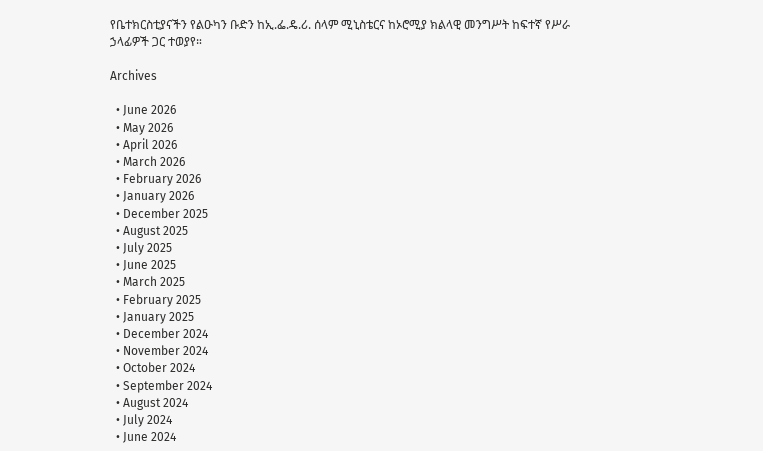የቤተክርስቲያናችን የልዑካን ቡድን ከኢ.ፌ.ዴ.ሪ. ሰላም ሚኒስቴርና ከኦሮሚያ ክልላዊ መንግሥት ከፍተኛ የሥራ ኃላፊዎች ጋር ተወያየ።

Archives

  • June 2026
  • May 2026
  • April 2026
  • March 2026
  • February 2026
  • January 2026
  • December 2025
  • August 2025
  • July 2025
  • June 2025
  • March 2025
  • February 2025
  • January 2025
  • December 2024
  • November 2024
  • October 2024
  • September 2024
  • August 2024
  • July 2024
  • June 2024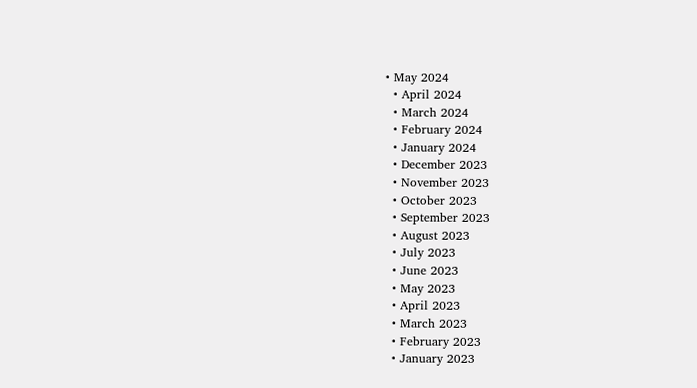• May 2024
  • April 2024
  • March 2024
  • February 2024
  • January 2024
  • December 2023
  • November 2023
  • October 2023
  • September 2023
  • August 2023
  • July 2023
  • June 2023
  • May 2023
  • April 2023
  • March 2023
  • February 2023
  • January 2023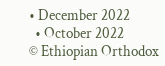• December 2022
  • October 2022
© Ethiopian Orthodox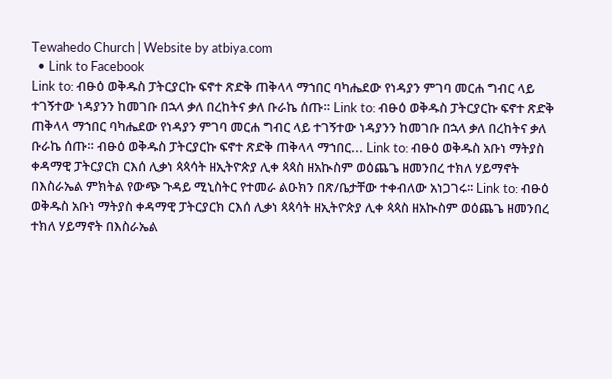Tewahedo Church | Website by atbiya.com
  • Link to Facebook
Link to: ብፁዕ ወቅዱስ ፓትርያርኩ ፍኖተ ጽድቅ ጠቅላላ ማኀበር ባካሔደው የነዳያን ምገባ መርሐ ግብር ላይ ተገኝተው ነዳያንን ከመገቡ በኋላ ቃለ በረከትና ቃለ ቡራኬ ሰጡ። Link to: ብፁዕ ወቅዱስ ፓትርያርኩ ፍኖተ ጽድቅ ጠቅላላ ማኀበር ባካሔደው የነዳያን ምገባ መርሐ ግብር ላይ ተገኝተው ነዳያንን ከመገቡ በኋላ ቃለ በረከትና ቃለ ቡራኬ ሰጡ። ብፁዕ ወቅዱስ ፓትርያርኩ ፍኖተ ጽድቅ ጠቅላላ ማኀበር... Link to: ብፁዕ ወቅዱስ አቡነ ማትያስ ቀዳማዊ ፓትርያርክ ርእሰ ሊቃነ ጳጳሳት ዘኢትዮጵያ ሊቀ ጳጳስ ዘአኲስም ወዕጨጌ ዘመንበረ ተክለ ሃይማኖት በእስራኤል ምክትል የውጭ ጉዳይ ሚኒስትር የተመራ ልዑክን በጽ/ቤታቸው ተቀብለው አነጋገሩ፡፡ Link to: ብፁዕ ወቅዱስ አቡነ ማትያስ ቀዳማዊ ፓትርያርክ ርእሰ ሊቃነ ጳጳሳት ዘኢትዮጵያ ሊቀ ጳጳስ ዘአኲስም ወዕጨጌ ዘመንበረ ተክለ ሃይማኖት በእስራኤል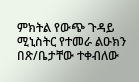ምክትል የውጭ ጉዳይ ሚኒስትር የተመራ ልዑክን በጽ/ቤታቸው ተቀብለው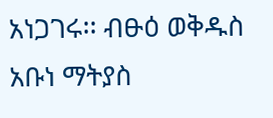አነጋገሩ፡፡ ብፁዕ ወቅዱስ አቡነ ማትያስ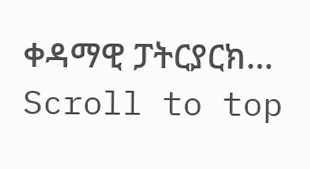ቀዳማዊ ፓትርያርክ...
Scroll to top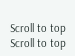Scroll to top Scroll to top